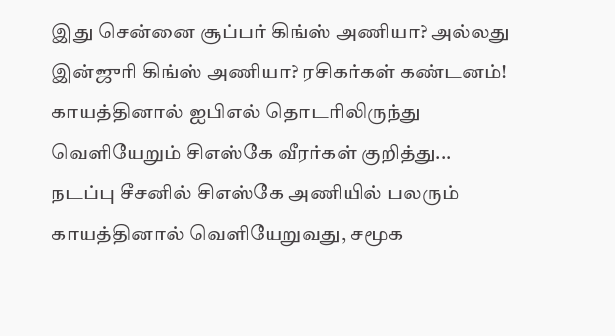இது சென்னை சூப்பர் கிங்ஸ் அணியா? அல்லது இன்ஜுரி கிங்ஸ் அணியா? ரசிகர்கள் கண்டனம்!
காயத்தினால் ஐபிஎல் தொடரிலிருந்து வெளியேறும் சிஎஸ்கே வீரர்கள் குறித்து...
நடப்பு சீசனில் சிஎஸ்கே அணியில் பலரும் காயத்தினால் வெளியேறுவது, சமூக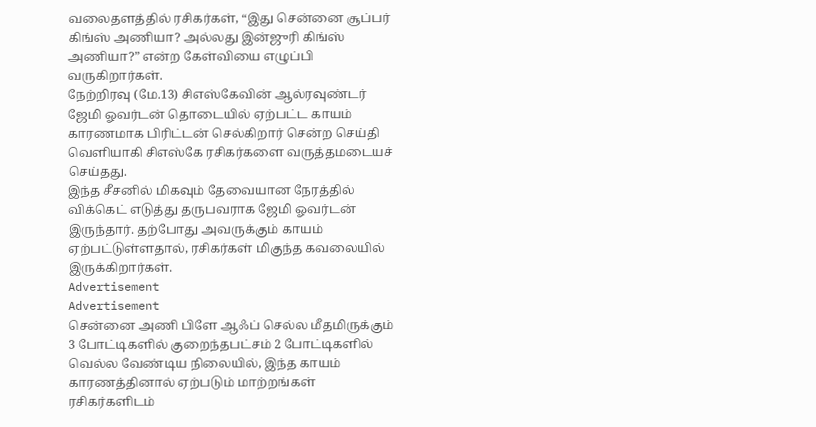வலைதளத்தில் ரசிகர்கள், “இது சென்னை சூப்பர் கிங்ஸ் அணியா? அல்லது இன்ஜுரி கிங்ஸ் அணியா?” என்ற கேள்வியை எழுப்பி வருகிறார்கள்.
நேற்றிரவு (மே.13) சிஎஸ்கேவின் ஆல்ரவுண்டர் ஜேமி ஓவர்டன் தொடையில் ஏற்பட்ட காயம் காரணமாக பிரிட்டன் செல்கிறார் சென்ற செய்தி வெளியாகி சிஎஸ்கே ரசிகர்களை வருத்தமடையச் செய்தது.
இந்த சீசனில் மிகவும் தேவையான நேரத்தில் விக்கெட் எடுத்து தருபவராக ஜேமி ஓவர்டன் இருந்தார். தற்போது அவருக்கும் காயம் ஏற்பட்டுள்ளதால், ரசிகர்கள் மிகுந்த கவலையில் இருக்கிறார்கள்.
Advertisement
Advertisement
சென்னை அணி பிளே ஆஃப் செல்ல மீதமிருக்கும் 3 போட்டிகளில் குறைந்தபட்சம் 2 போட்டிகளில் வெல்ல வேண்டிய நிலையில், இந்த காயம் காரணத்தினால் ஏற்படும் மாற்றங்கள் ரசிகர்களிடம்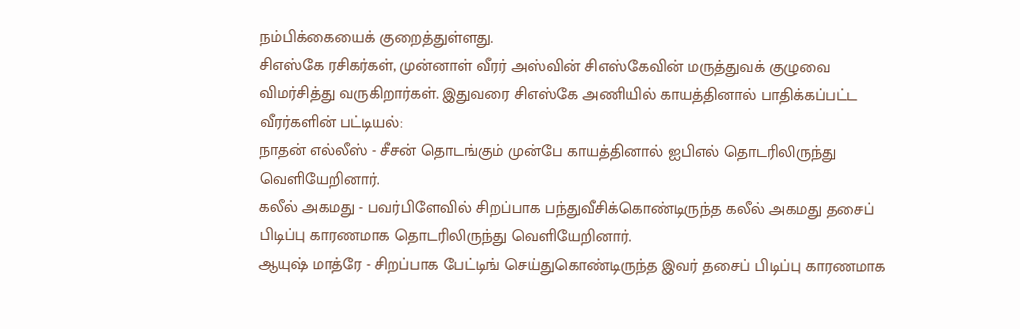நம்பிக்கையைக் குறைத்துள்ளது.
சிஎஸ்கே ரசிகர்கள், முன்னாள் வீரர் அஸ்வின் சிஎஸ்கேவின் மருத்துவக் குழுவை விமர்சித்து வருகிறார்கள். இதுவரை சிஎஸ்கே அணியில் காயத்தினால் பாதிக்கப்பட்ட வீரர்களின் பட்டியல்:
நாதன் எல்லீஸ் - சீசன் தொடங்கும் முன்பே காயத்தினால் ஐபிஎல் தொடரிலிருந்து வெளியேறினார்.
கலீல் அகமது - பவர்பிளேவில் சிறப்பாக பந்துவீசிக்கொண்டிருந்த கலீல் அகமது தசைப் பிடிப்பு காரணமாக தொடரிலிருந்து வெளியேறினார்.
ஆயுஷ் மாத்ரே - சிறப்பாக பேட்டிங் செய்துகொண்டிருந்த இவர் தசைப் பிடிப்பு காரணமாக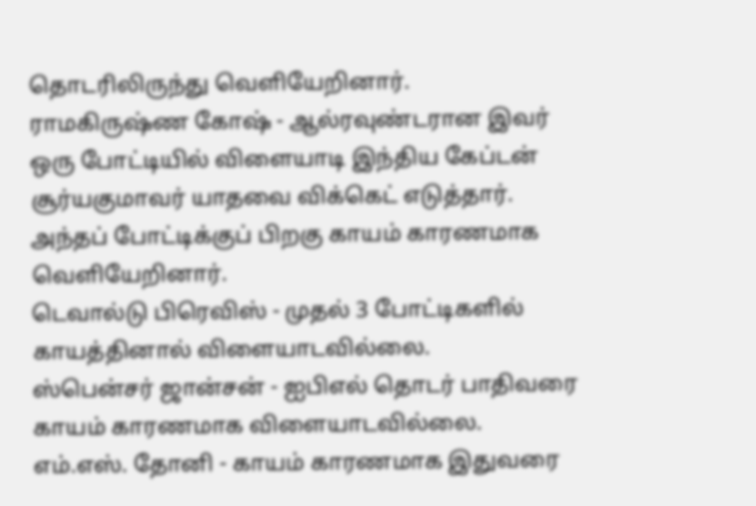தொடரிலிருந்து வெளியேறினார்.
ராமகிருஷ்ண கோஷ் - ஆல்ரவுண்டரான இவர் ஒரு போட்டியில் விளையாடி இந்திய கேப்டன் சூர்யகுமாவர் யாதவை விக்கெட் எடுத்தார். அந்தப் போட்டிக்குப் பிறகு காயம் காரணமாக வெளியேறினார்.
டெவால்டு பிரெவிஸ் - முதல் 3 போட்டிகளில் காயத்தினால் விளையாடவில்லை.
ஸ்பென்சர் ஜான்சன் - ஐபிஎல் தொடர் பாதிவரை காயம் காரணமாக விளையாடவில்லை.
எம்.எஸ். தோனி - காயம் காரணமாக இதுவரை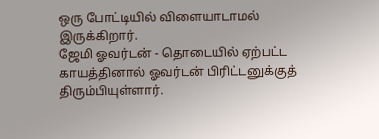ஒரு போட்டியில் விளையாடாமல் இருக்கிறார்.
ஜேமி ஓவர்டன் - தொடையில் ஏற்பட்ட காயத்தினால் ஓவர்டன் பிரிட்டனுக்குத் திரும்பியுள்ளார்.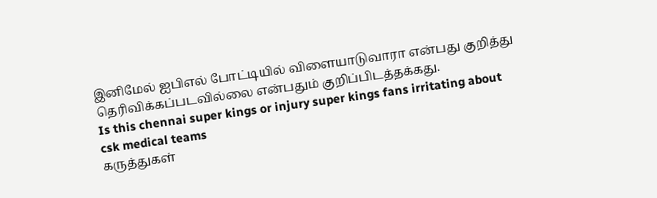இனிமேல் ஐபிஎல் போட்டியில் விளையாடுவாரா என்பது குறித்து தெரிவிக்கப்படவில்லை என்பதும் குறிப்பிடத்தக்கது.
Is this chennai super kings or injury super kings fans irritating about csk medical teams
கருத்துகள்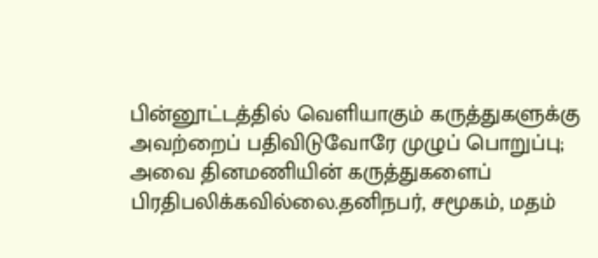பின்னூட்டத்தில் வெளியாகும் கருத்துகளுக்கு அவற்றைப் பதிவிடுவோரே முழுப் பொறுப்பு; அவை தினமணியின் கருத்துகளைப் பிரதிபலிக்கவில்லை.தனிநபர், சமூகம், மதம்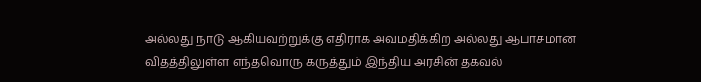அல்லது நாடு ஆகியவற்றுக்கு எதிராக அவமதிக்கிற அல்லது ஆபாசமான விதத்திலுள்ள எந்தவொரு கருத்தும் இந்திய அரசின் தகவல்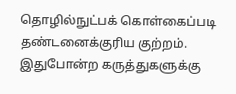தொழில்நுட்பக் கொள்கைப்படி தண்டனைக்குரிய குற்றம். இதுபோன்ற கருத்துகளுக்கு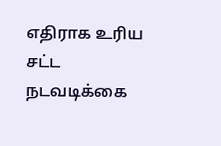எதிராக உரிய சட்ட நடவடிக்கை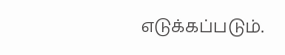எடுக்கப்படும்.